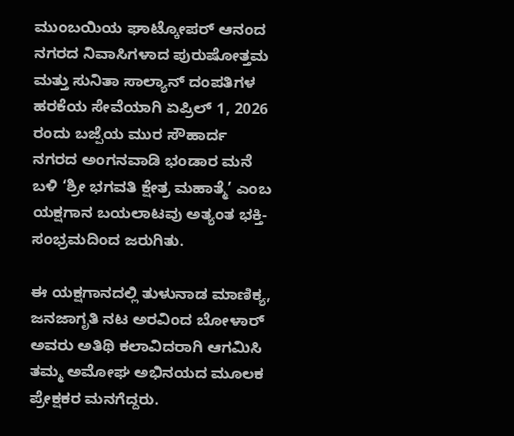ಮುಂಬಯಿಯ ಘಾಟ್ಕೋಪರ್ ಆನಂದ ನಗರದ ನಿವಾಸಿಗಳಾದ ಪುರುಷೋತ್ತಮ ಮತ್ತು ಸುನಿತಾ ಸಾಲ್ಯಾನ್ ದಂಪತಿಗಳ ಹರಕೆಯ ಸೇವೆಯಾಗಿ ಏಪ್ರಿಲ್ 1, 2026 ರಂದು ಬಜ್ಪೆಯ ಮುರ ಸೌಹಾರ್ದ ನಗರದ ಅಂಗನವಾಡಿ ಭಂಡಾರ ಮನೆ ಬಳಿ ‘ಶ್ರೀ ಭಗವತಿ ಕ್ಷೇತ್ರ ಮಹಾತ್ಮೆ’ ಎಂಬ ಯಕ್ಷಗಾನ ಬಯಲಾಟವು ಅತ್ಯಂತ ಭಕ್ತಿ-ಸಂಭ್ರಮದಿಂದ ಜರುಗಿತು.

ಈ ಯಕ್ಷಗಾನದಲ್ಲಿ ತುಳುನಾಡ ಮಾಣಿಕ್ಯ, ಜನಜಾಗೃತಿ ನಟ ಅರವಿಂದ ಬೋಳಾರ್ ಅವರು ಅತಿಥಿ ಕಲಾವಿದರಾಗಿ ಆಗಮಿಸಿ ತಮ್ಮ ಅಮೋಘ ಅಭಿನಯದ ಮೂಲಕ ಪ್ರೇಕ್ಷಕರ ಮನಗೆದ್ದರು.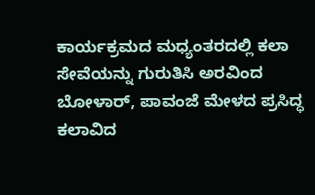ಕಾರ್ಯಕ್ರಮದ ಮಧ್ಯಂತರದಲ್ಲಿ ಕಲಾ ಸೇವೆಯನ್ನು ಗುರುತಿಸಿ ಅರವಿಂದ ಬೋಳಾರ್, ಪಾವಂಜೆ ಮೇಳದ ಪ್ರಸಿದ್ಧ ಕಲಾವಿದ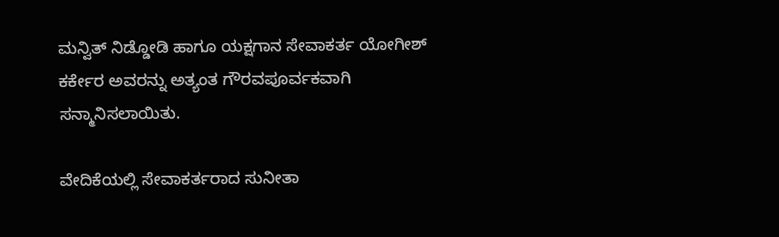ಮನ್ವಿತ್ ನಿಡ್ಡೋಡಿ ಹಾಗೂ ಯಕ್ಷಗಾನ ಸೇವಾಕರ್ತ ಯೋಗೀಶ್ ಕರ್ಕೇರ ಅವರನ್ನು ಅತ್ಯಂತ ಗೌರವಪೂರ್ವಕವಾಗಿ ಸನ್ಮಾನಿಸಲಾಯಿತು.

ವೇದಿಕೆಯಲ್ಲಿ ಸೇವಾಕರ್ತರಾದ ಸುನೀತಾ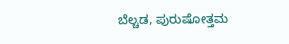ಬೆಲ್ಚಡ, ಪುರುಷೋತ್ತಮ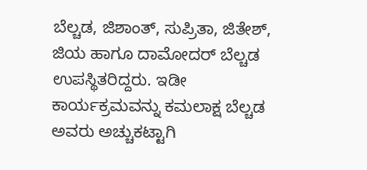ಬೆಲ್ಚಡ, ಜಿಶಾಂತ್, ಸುಪ್ರಿತಾ, ಜಿತೇಶ್, ಜಿಯ ಹಾಗೂ ದಾಮೋದರ್ ಬೆಲ್ಚಡ ಉಪಸ್ಥಿತರಿದ್ದರು. ಇಡೀ ಕಾರ್ಯಕ್ರಮವನ್ನು ಕಮಲಾಕ್ಷ ಬೆಲ್ಚಡ ಅವರು ಅಚ್ಚುಕಟ್ಟಾಗಿ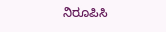ನಿರೂಪಿಸಿ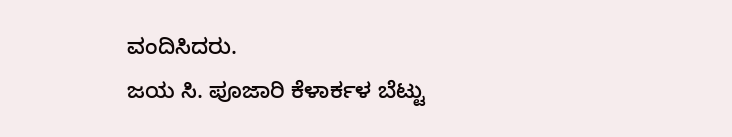ವಂದಿಸಿದರು.
ಜಯ ಸಿ. ಪೂಜಾರಿ ಕೆಳಾರ್ಕಳ ಬೆಟ್ಟು